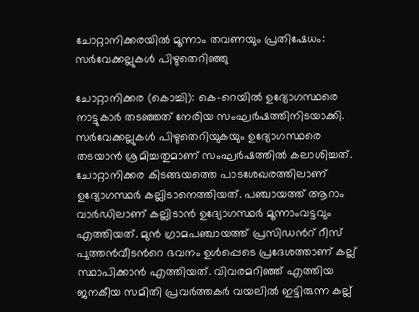ചോറ്റാനിക്കരയില്‍ മൂന്നാം തവണയും പ്രതിഷേധം: സര്‍വേക്കല്ലുകള്‍ പിഴുതെറിഞ്ഞു

ചോറ്റാനിക്കര (കൊച്ചി): കെ-റെയില്‍ ഉദ്യോഗസ്ഥരെ നാട്ടുകാര്‍ തടഞ്ഞത് നേരിയ സംഘര്‍ഷത്തിനിടയാക്കി. സര്‍വേക്കല്ലുകള്‍ പിഴുതെറിയുകയും ഉദ്യോഗസ്ഥരെ തടയാന്‍ ശ്രമിച്ചതുമാണ് സംഘര്‍ഷത്തില്‍ കലാശിച്ചത്. ചോറ്റാനിക്കര കിടങ്ങയത്തെ പാടശേഖരത്തിലാണ് ഉദ്യോഗസ്ഥര്‍ കല്ലിടാനെത്തിയത്. പഞ്ചായത്ത് ആറാം വാര്‍ഡിലാണ് കല്ലിടാൻ ഉദ്യോഗസ്ഥര്‍ മൂന്നാംവട്ടവും എത്തിയത്. മുന്‍ ഗ്രാമപഞ്ചായത്ത് പ്രസിഡന്‍റ് റീസ് പുത്തന്‍വീടന്‍റെ ഭവനം ഉള്‍പ്പെടെ പ്രദേശത്താണ് കല്ല് സ്ഥാപിക്കാന്‍ എത്തിയത്. വിവരമറിഞ്ഞ് എത്തിയ ജനകീയ സമിതി പ്രവര്‍ത്തകര്‍ വയലില്‍ ഇട്ടിരുന്ന കല്ല്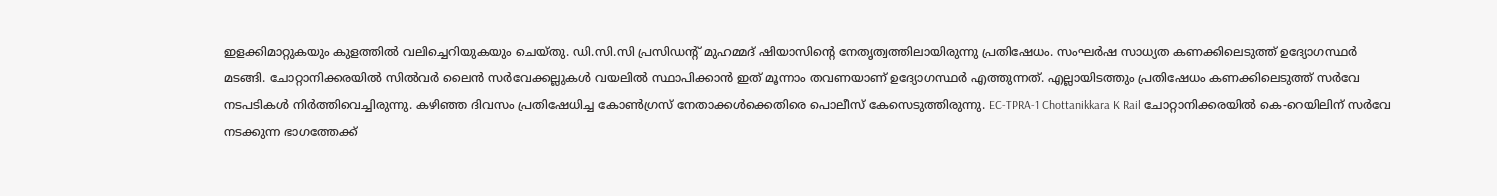ഇളക്കിമാറ്റുകയും കുളത്തില്‍ വലിച്ചെറിയുകയും ചെയ്തു. ഡി.സി.സി പ്രസിഡന്‍റ് മുഹമ്മദ് ഷിയാസിന്‍റെ നേതൃത്വത്തിലായിരുന്നു പ്രതിഷേധം. സംഘര്‍ഷ സാധ്യത കണക്കിലെടുത്ത് ഉദ്യോഗസ്ഥര്‍ മടങ്ങി. ചോറ്റാനിക്കരയില്‍ സില്‍വര്‍ ലൈന്‍ സര്‍വേക്കല്ലുകള്‍ വയലില്‍ സ്ഥാപിക്കാൻ ഇത് മൂന്നാം തവണയാണ് ഉദ്യോഗസ്ഥര്‍ എത്തുന്നത്. എല്ലായിടത്തും പ്രതിഷേധം കണക്കിലെടുത്ത് സര്‍വേ നടപടികള്‍ നിര്‍ത്തിവെച്ചിരുന്നു. കഴിഞ്ഞ ദിവസം പ്രതിഷേധിച്ച കോണ്‍ഗ്രസ് നേതാക്കള്‍ക്കെതിരെ പൊലീസ് കേസെടുത്തിരുന്നു. EC-TPRA-1 Chottanikkara K Rail ചോറ്റാനിക്കരയില്‍ കെ-റെയിലിന് സര്‍വേ നടക്കുന്ന ഭാഗത്തേക്ക്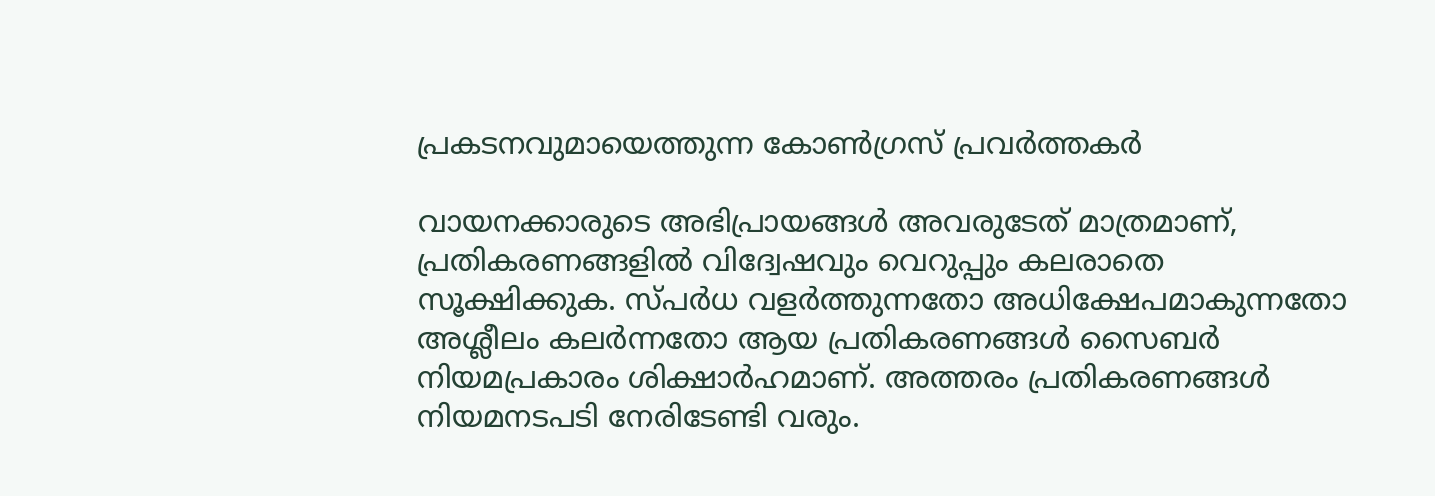പ്രകടനവുമായെത്തുന്ന കോണ്‍ഗ്രസ് പ്രവര്‍ത്തകര്‍

വായനക്കാരുടെ അഭിപ്രായങ്ങള്‍ അവരുടേത് മാത്രമാണ്, പ്രതികരണങ്ങളിൽ വിദ്വേഷവും വെറുപ്പും കലരാതെ സൂക്ഷിക്കുക. സ്പർധ വളർത്തുന്നതോ അധിക്ഷേപമാകുന്നതോ അശ്ലീലം കലർന്നതോ ആയ പ്രതികരണങ്ങൾ സൈബർ നിയമപ്രകാരം ശിക്ഷാർഹമാണ്. അത്തരം പ്രതികരണങ്ങൾ നിയമനടപടി നേരിടേണ്ടി വരും.